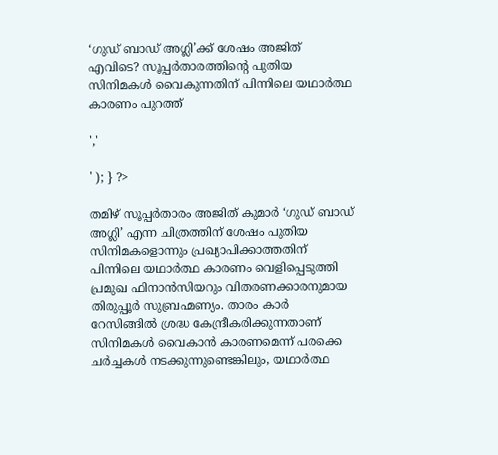‘ഗുഡ് ബാഡ് അഗ്ലി’ക്ക് ശേഷം അജിത് എവിടെ? സൂപ്പർതാരത്തിന്റെ പുതിയ സിനിമകൾ വൈകുന്നതിന് പിന്നിലെ യഥാർത്ഥ കാരണം പുറത്ത്

','

' ); } ?>

തമിഴ് സൂപ്പർതാരം അജിത് കുമാർ ‘ഗുഡ് ബാഡ് അഗ്ലി’ എന്ന ചിത്രത്തിന് ശേഷം പുതിയ സിനിമകളൊന്നും പ്രഖ്യാപിക്കാത്തതിന് പിന്നിലെ യഥാർത്ഥ കാരണം വെളിപ്പെടുത്തി പ്രമുഖ ഫിനാൻസിയറും വിതരണക്കാരനുമായ തിരുപ്പൂർ സുബ്രഹ്മണ്യം. താരം കാർ റേസിങ്ങിൽ ശ്രദ്ധ കേന്ദ്രീകരിക്കുന്നതാണ് സിനിമകൾ വൈകാൻ കാരണമെന്ന് പരക്കെ ചർച്ചകൾ നടക്കുന്നുണ്ടെങ്കിലും, യഥാർത്ഥ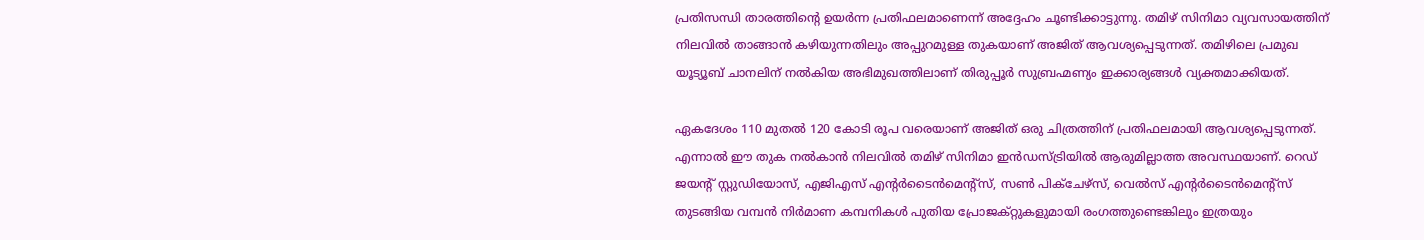പ്രതിസന്ധി താരത്തിന്റെ ഉയർന്ന പ്രതിഫലമാണെന്ന് അദ്ദേഹം ചൂണ്ടിക്കാട്ടുന്നു. തമിഴ് സിനിമാ വ്യവസായത്തിന് നിലവിൽ താങ്ങാൻ കഴിയുന്നതിലും അപ്പുറമുള്ള തുകയാണ് അജിത് ആവശ്യപ്പെടുന്നത്. തമിഴിലെ പ്രമുഖ യൂട്യൂബ് ചാനലിന് നൽകിയ അഭിമുഖത്തിലാണ് തിരുപ്പൂർ സുബ്രഹ്മണ്യം ഇക്കാര്യങ്ങൾ വ്യക്തമാക്കിയത്.

ഏകദേശം 110 മുതൽ 120 കോടി രൂപ വരെയാണ് അജിത് ഒരു ചിത്രത്തിന് പ്രതിഫലമായി ആവശ്യപ്പെടുന്നത്. എന്നാൽ ഈ തുക നൽകാൻ നിലവിൽ തമിഴ് സിനിമാ ഇൻഡസ്ട്രിയിൽ ആരുമില്ലാത്ത അവസ്ഥയാണ്. റെഡ് ജയന്റ് സ്റ്റുഡിയോസ്, എജിഎസ് എന്റർടൈൻമെന്റ്സ്, സൺ പിക്ചേഴ്സ്, വെൽസ് എന്റർടൈൻമെന്റ്സ് തുടങ്ങിയ വമ്പൻ നിർമാണ കമ്പനികൾ പുതിയ പ്രോജക്റ്റുകളുമായി രംഗത്തുണ്ടെങ്കിലും ഇത്രയും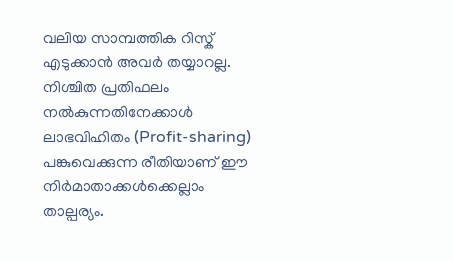വലിയ സാമ്പത്തിക റിസ്ക് എടുക്കാൻ അവർ തയ്യാറല്ല. നിശ്ചിത പ്രതിഫലം നൽകുന്നതിനേക്കാൾ ലാഭവിഹിതം (Profit-sharing) പങ്കുവെക്കുന്ന രീതിയാണ് ഈ നിർമാതാക്കൾക്കെല്ലാം താല്പര്യം.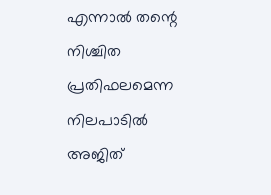എന്നാൽ തന്റെ നിശ്ചിത പ്രതിഫലമെന്ന നിലപാടിൽ അജിത്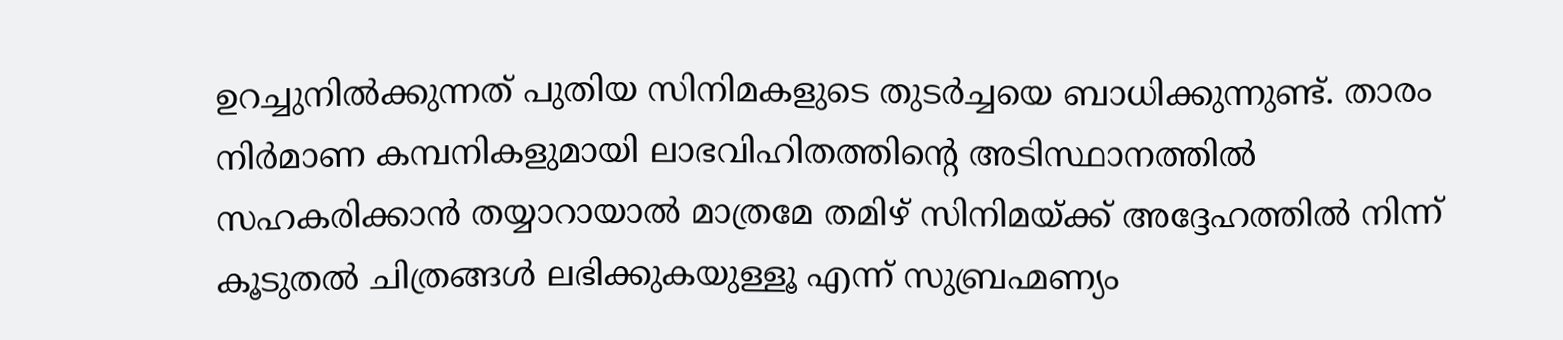ഉറച്ചുനിൽക്കുന്നത് പുതിയ സിനിമകളുടെ തുടർച്ചയെ ബാധിക്കുന്നുണ്ട്. താരം നിർമാണ കമ്പനികളുമായി ലാഭവിഹിതത്തിന്റെ അടിസ്ഥാനത്തിൽ സഹകരിക്കാൻ തയ്യാറായാൽ മാത്രമേ തമിഴ് സിനിമയ്ക്ക് അദ്ദേഹത്തിൽ നിന്ന് കൂടുതൽ ചിത്രങ്ങൾ ലഭിക്കുകയുള്ളൂ എന്ന് സുബ്രഹ്മണ്യം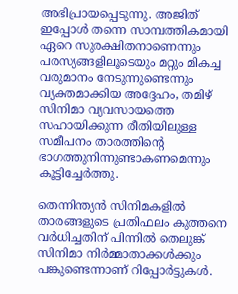അഭിപ്രായപ്പെടുന്നു. അജിത് ഇപ്പോൾ തന്നെ സാമ്പത്തികമായി ഏറെ സുരക്ഷിതനാണെന്നും പരസ്യങ്ങളിലൂടെയും മറ്റും മികച്ച വരുമാനം നേടുന്നുണ്ടെന്നും വ്യക്തമാക്കിയ അദ്ദേഹം, തമിഴ് സിനിമാ വ്യവസായത്തെ സഹായിക്കുന്ന രീതിയിലുള്ള സമീപനം താരത്തിന്റെ ഭാഗത്തുനിന്നുണ്ടാകണമെന്നും കൂട്ടിച്ചേർത്തു.

തെന്നിന്ത്യൻ സിനിമകളിൽ താരങ്ങളുടെ പ്രതിഫലം കുത്തനെ വർധിച്ചതിന് പിന്നിൽ തെലുങ്ക് സിനിമാ നിർമ്മാതാക്കൾക്കും പങ്കുണ്ടെന്നാണ് റിപ്പോർട്ടുകൾ.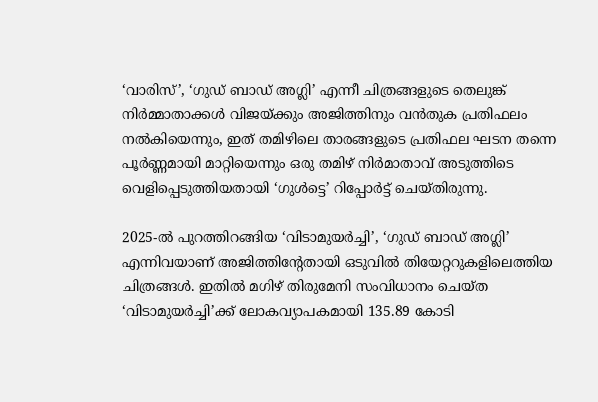‘വാരിസ്’, ‘ഗുഡ് ബാഡ് അഗ്ലി’ എന്നീ ചിത്രങ്ങളുടെ തെലുങ്ക് നിർമ്മാതാക്കൾ വിജയ്ക്കും അജിത്തിനും വൻതുക പ്രതിഫലം നൽകിയെന്നും, ഇത് തമിഴിലെ താരങ്ങളുടെ പ്രതിഫല ഘടന തന്നെ പൂർണ്ണമായി മാറ്റിയെന്നും ഒരു തമിഴ് നിർമാതാവ് അടുത്തിടെ വെളിപ്പെടുത്തിയതായി ‘ഗുൾട്ടെ’ റിപ്പോർട്ട് ചെയ്തിരുന്നു.

2025-ൽ പുറത്തിറങ്ങിയ ‘വിടാമുയർച്ചി’, ‘ഗുഡ് ബാഡ് അഗ്ലി’ എന്നിവയാണ് അജിത്തിന്റേതായി ഒടുവിൽ തിയേറ്ററുകളിലെത്തിയ ചിത്രങ്ങൾ. ഇതിൽ മഗിഴ് തിരുമേനി സംവിധാനം ചെയ്ത ‘വിടാമുയർച്ചി’ക്ക് ലോകവ്യാപകമായി 135.89 കോടി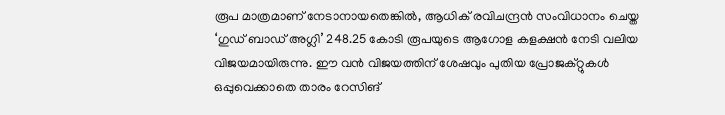രൂപ മാത്രമാണ് നേടാനായതെങ്കിൽ, ആധിക് രവിചന്ദ്രൻ സംവിധാനം ചെയ്ത ‘ഗുഡ് ബാഡ് അഗ്ലി’ 248.25 കോടി രൂപയുടെ ആഗോള കളക്ഷൻ നേടി വലിയ വിജയമായിരുന്നു. ഈ വൻ വിജയത്തിന് ശേഷവും പുതിയ പ്രോജക്റ്റുകൾ ഒപ്പുവെക്കാതെ താരം റേസിങ്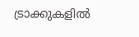ട്രാക്കുകളിൽ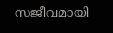സജീവമായി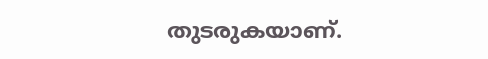തുടരുകയാണ്.